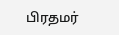பிரதமர்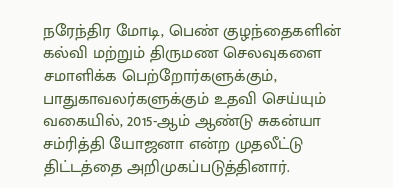நரேந்திர மோடி, பெண் குழந்தைகளின் கல்வி மற்றும் திருமண செலவுகளை சமாளிக்க பெற்றோர்களுக்கும், பாதுகாவலர்களுக்கும் உதவி செய்யும் வகையில், 2015-ஆம் ஆண்டு சுகன்யா சம்ரித்தி யோஜனா என்ற முதலீட்டு திட்டத்தை அறிமுகப்படுத்தினார்.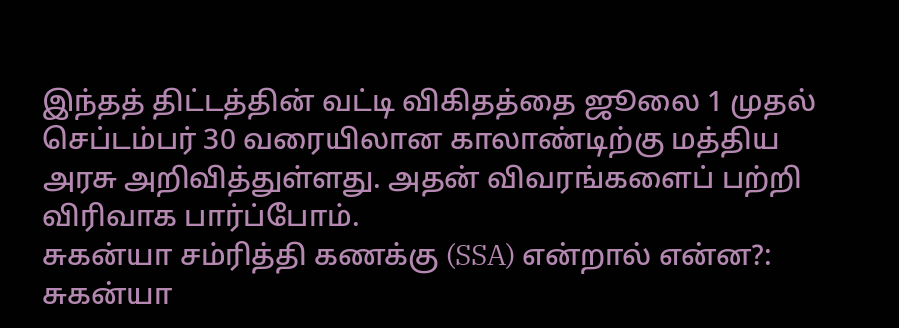இந்தத் திட்டத்தின் வட்டி விகிதத்தை ஜூலை 1 முதல் செப்டம்பர் 30 வரையிலான காலாண்டிற்கு மத்திய அரசு அறிவித்துள்ளது. அதன் விவரங்களைப் பற்றி விரிவாக பார்ப்போம்.
சுகன்யா சம்ரித்தி கணக்கு (SSA) என்றால் என்ன?: சுகன்யா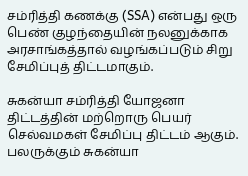சம்ரித்தி கணக்கு (SSA) என்பது ஒரு பெண் குழந்தையின் நலனுக்காக அரசாங்கத்தால் வழங்கப்படும் சிறு சேமிப்புத் திட்டமாகும்.

சுகன்யா சம்ரித்தி யோஜனா திட்டத்தின் மற்றொரு பெயர் செல்வமகள் சேமிப்பு திட்டம் ஆகும். பலருக்கும் சுகன்யா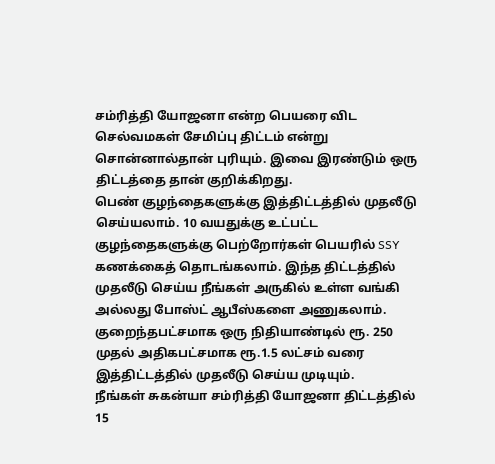சம்ரித்தி யோஜனா என்ற பெயரை விட செல்வமகள் சேமிப்பு திட்டம் என்று சொன்னால்தான் புரியும். இவை இரண்டும் ஒரு திட்டத்தை தான் குறிக்கிறது.
பெண் குழந்தைகளுக்கு இத்திட்டத்தில் முதலீடு செய்யலாம். 10 வயதுக்கு உட்பட்ட குழந்தைகளுக்கு பெற்றோர்கள் பெயரில் SSY கணக்கைத் தொடங்கலாம். இந்த திட்டத்தில் முதலீடு செய்ய நீங்கள் அருகில் உள்ள வங்கி அல்லது போஸ்ட் ஆபீஸ்களை அணுகலாம். குறைந்தபட்சமாக ஒரு நிதியாண்டில் ரூ. 250 முதல் அதிகபட்சமாக ரூ.1.5 லட்சம் வரை இத்திட்டத்தில் முதலீடு செய்ய முடியும்.
நீங்கள் சுகன்யா சம்ரித்தி யோஜனா திட்டத்தில் 15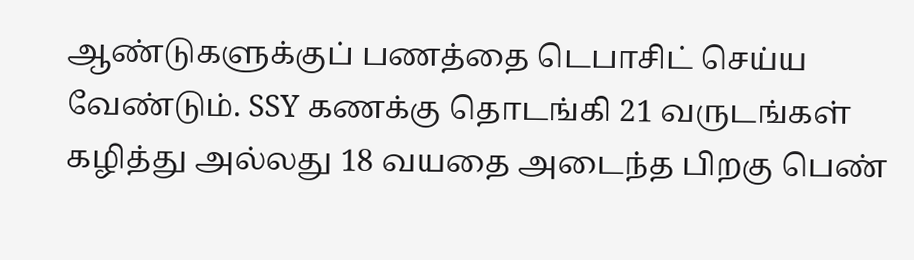ஆண்டுகளுக்குப் பணத்தை டெபாசிட் செய்ய வேண்டும். SSY கணக்கு தொடங்கி 21 வருடங்கள் கழித்து அல்லது 18 வயதை அடைந்த பிறகு பெண்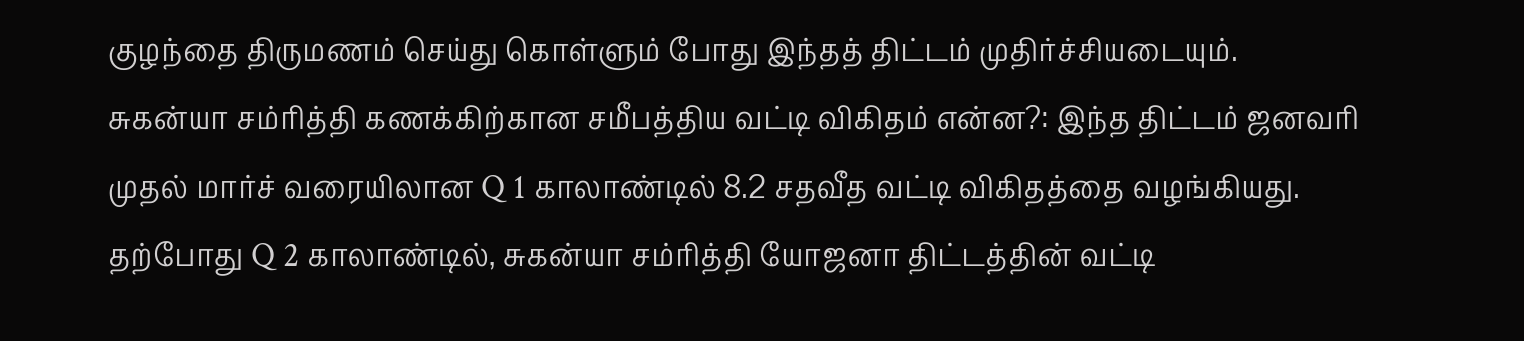குழந்தை திருமணம் செய்து கொள்ளும் போது இந்தத் திட்டம் முதிர்ச்சியடையும்.
சுகன்யா சம்ரித்தி கணக்கிற்கான சமீபத்திய வட்டி விகிதம் என்ன?: இந்த திட்டம் ஜனவரி முதல் மார்ச் வரையிலான Q 1 காலாண்டில் 8.2 சதவீத வட்டி விகிதத்தை வழங்கியது. தற்போது Q 2 காலாண்டில், சுகன்யா சம்ரித்தி யோஜனா திட்டத்தின் வட்டி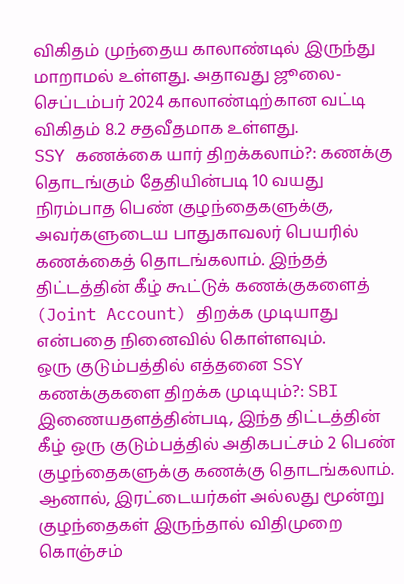விகிதம் முந்தைய காலாண்டில் இருந்து மாறாமல் உள்ளது. அதாவது ஜூலை-செப்டம்பர் 2024 காலாண்டிற்கான வட்டி விகிதம் 8.2 சதவீதமாக உள்ளது.
SSY கணக்கை யார் திறக்கலாம்?: கணக்கு தொடங்கும் தேதியின்படி 10 வயது நிரம்பாத பெண் குழந்தைகளுக்கு, அவர்களுடைய பாதுகாவலர் பெயரில் கணக்கைத் தொடங்கலாம். இந்தத் திட்டத்தின் கீழ் கூட்டுக் கணக்குகளைத் (Joint Account) திறக்க முடியாது என்பதை நினைவில் கொள்ளவும்.
ஒரு குடும்பத்தில் எத்தனை SSY கணக்குகளை திறக்க முடியும்?: SBI இணையதளத்தின்படி, இந்த திட்டத்தின் கீழ் ஒரு குடும்பத்தில் அதிகபட்சம் 2 பெண் குழந்தைகளுக்கு கணக்கு தொடங்கலாம்.
ஆனால், இரட்டையர்கள் அல்லது மூன்று குழந்தைகள் இருந்தால் விதிமுறை கொஞ்சம்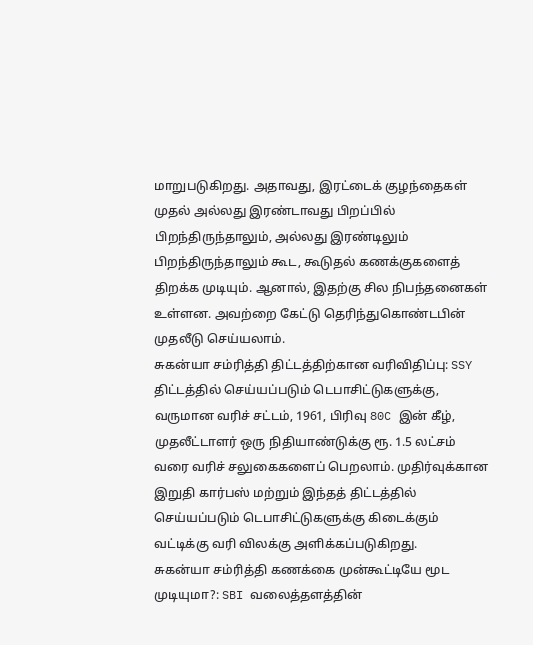மாறுபடுகிறது. அதாவது, இரட்டைக் குழந்தைகள் முதல் அல்லது இரண்டாவது பிறப்பில் பிறந்திருந்தாலும், அல்லது இரண்டிலும் பிறந்திருந்தாலும் கூட, கூடுதல் கணக்குகளைத் திறக்க முடியும். ஆனால், இதற்கு சில நிபந்தனைகள் உள்ளன. அவற்றை கேட்டு தெரிந்துகொண்டபின் முதலீடு செய்யலாம்.
சுகன்யா சம்ரித்தி திட்டத்திற்கான வரிவிதிப்பு: SSY திட்டத்தில் செய்யப்படும் டெபாசிட்டுகளுக்கு, வருமான வரிச் சட்டம், 1961, பிரிவு 80C இன் கீழ், முதலீட்டாளர் ஒரு நிதியாண்டுக்கு ரூ. 1.5 லட்சம் வரை வரிச் சலுகைகளைப் பெறலாம். முதிர்வுக்கான இறுதி கார்பஸ் மற்றும் இந்தத் திட்டத்தில் செய்யப்படும் டெபாசிட்டுகளுக்கு கிடைக்கும் வட்டிக்கு வரி விலக்கு அளிக்கப்படுகிறது.
சுகன்யா சம்ரித்தி கணக்கை முன்கூட்டியே மூட முடியுமா?: SBI வலைத்தளத்தின்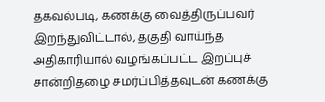தகவல்படி, கணக்கு வைத்திருப்பவர் இறந்துவிட்டால், தகுதி வாய்ந்த அதிகாரியால் வழங்கப்பட்ட இறப்புச் சான்றிதழை சமர்ப்பித்தவுடன் கணக்கு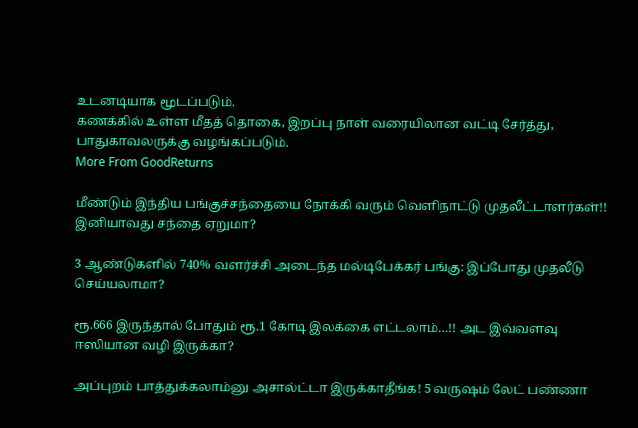உடனடியாக மூடப்படும்.
கணக்கில் உள்ள மீதத் தொகை, இறப்பு நாள் வரையிலான வட்டி சேர்த்து, பாதுகாவலருக்கு வழங்கப்படும்.
More From GoodReturns

மீண்டும் இந்திய பங்குச்சந்தையை நோக்கி வரும் வெளிநாட்டு முதலீட்டாளர்கள்!! இனியாவது சந்தை ஏறுமா?

3 ஆண்டுகளில் 740% வளர்ச்சி அடைந்த மல்டிபேக்கர் பங்கு: இப்போது முதலீடு செய்யலாமா?

ரூ.666 இருந்தால் போதும் ரூ.1 கோடி இலக்கை எட்டலாம்…!! அட இவ்வளவு ஈஸியான வழி இருக்கா?

அப்புறம் பாத்துக்கலாம்னு அசால்ட்டா இருக்காதீங்க! 5 வருஷம் லேட் பண்ணா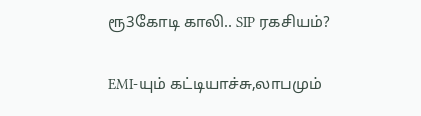ரூ3கோடி காலி.. SIP ரகசியம்?

EMI-யும் கட்டியாச்சு,லாபமும்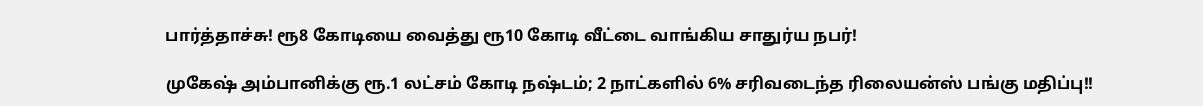பார்த்தாச்சு! ரூ8 கோடியை வைத்து ரூ10 கோடி வீட்டை வாங்கிய சாதுர்ய நபர்!

முகேஷ் அம்பானிக்கு ரூ.1 லட்சம் கோடி நஷ்டம்; 2 நாட்களில் 6% சரிவடைந்த ரிலையன்ஸ் பங்கு மதிப்பு!!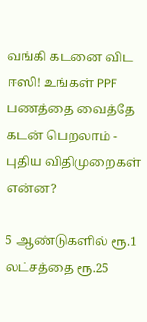வங்கி கடனை விட ஈஸி! உங்கள் PPF பணத்தை வைத்தே கடன் பெறலாம் - புதிய விதிமுறைகள் என்ன?

5 ஆண்டுகளில் ரூ.1 லட்சத்தை ரூ.25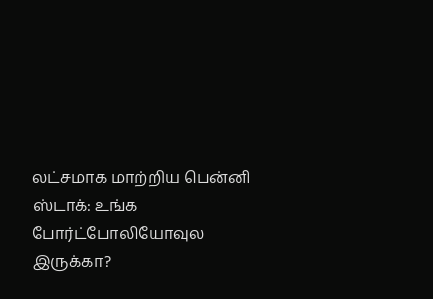லட்சமாக மாற்றிய பென்னி ஸ்டாக்: உங்க போர்ட்போலியோவுல இருக்கா?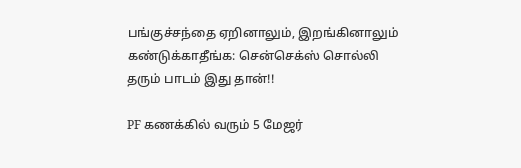பங்குச்சந்தை ஏறினாலும், இறங்கினாலும் கண்டுக்காதீங்க: சென்செக்ஸ் சொல்லி தரும் பாடம் இது தான்!!

PF கணக்கில் வரும் 5 மேஜர்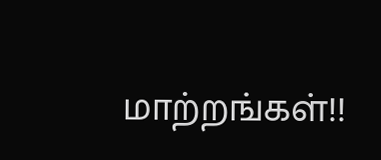மாற்றங்கள்!!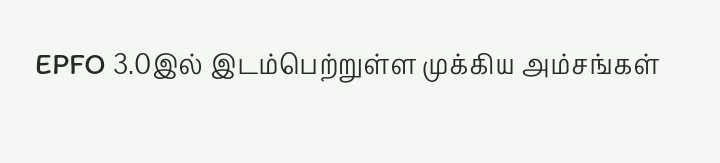EPFO 3.0இல் இடம்பெற்றுள்ள முக்கிய அம்சங்கள்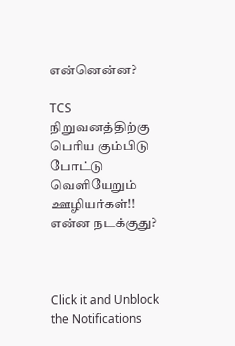என்னென்ன?

TCS நிறுவனத்திற்கு பெரிய கும்பிடு போட்டு வெளியேறும் ஊழியர்கள்!! என்ன நடக்குது?



Click it and Unblock the Notifications